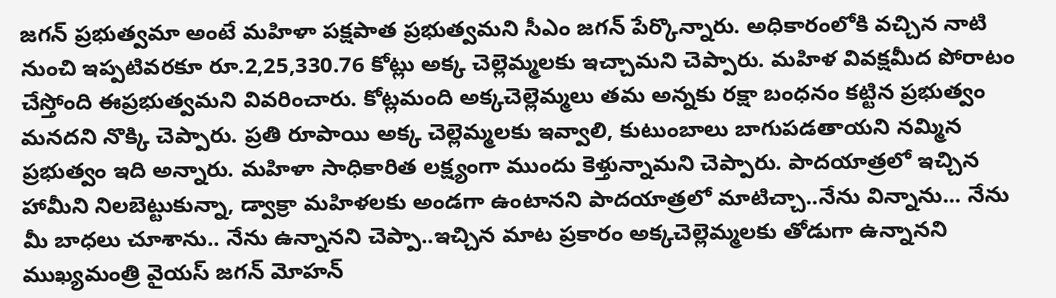జగన్ ప్రభుత్వమా అంటే మహిళా పక్షపాత ప్రభుత్వమని సీఎం జగన్ పేర్కొన్నారు. అధికారంలోకి వచ్చిన నాటి నుంచి ఇప్పటివరకూ రూ.2,25,330.76 కోట్లు అక్క చెల్లెమ్మలకు ఇచ్చామని చెప్పారు. మహిళ వివక్షమీద పోరాటం చేస్తోంది ఈప్రభుత్వమని వివరించారు. కోట్లమంది అక్కచెల్లెమ్మలు తమ అన్నకు రక్షా బంధనం కట్టిన ప్రభుత్వం మనదని నొక్కి చెప్పారు. ప్రతి రూపాయి అక్క చెల్లెమ్మలకు ఇవ్వాలి, కుటుంబాలు బాగుపడతాయని నమ్మిన ప్రభుత్వం ఇది అన్నారు. మహిళా సాధికారిత లక్ష్యంగా ముందు కెళ్తున్నామని చెప్పారు. పాదయాత్రలో ఇచ్చిన హామీని నిలబెట్టుకున్నా, డ్వాక్రా మహిళలకు అండగా ఉంటానని పాదయాత్రలో మాటిచ్చా..నేను విన్నాను... నేను మీ బాధలు చూశాను.. నేను ఉన్నానని చెప్పా..ఇచ్చిన మాట ప్రకారం అక్కచెల్లెమ్మలకు తోడుగా ఉన్నానని ముఖ్యమంత్రి వైయస్ జగన్ మోహన్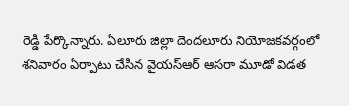రెడ్డి పేర్కొన్నారు. ఏలూరు జిల్లా దెందలూరు నియోజకవర్గంలో శనివారం ఏర్పాటు చేసిన వైయస్ఆర్ ఆసరా మూడో విడత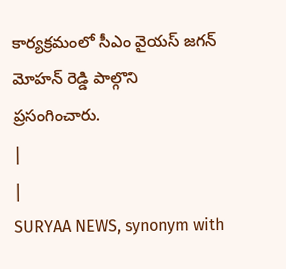కార్యక్రమంలో సీఎం వైయస్ జగన్ మోహన్ రెడ్డి పాల్గొని ప్రసంగించారు.
|
|
SURYAA NEWS, synonym with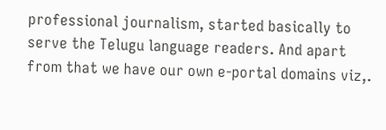professional journalism, started basically to serve the Telugu language readers. And apart from that we have our own e-portal domains viz,.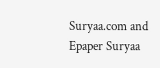Suryaa.com and Epaper Suryaa